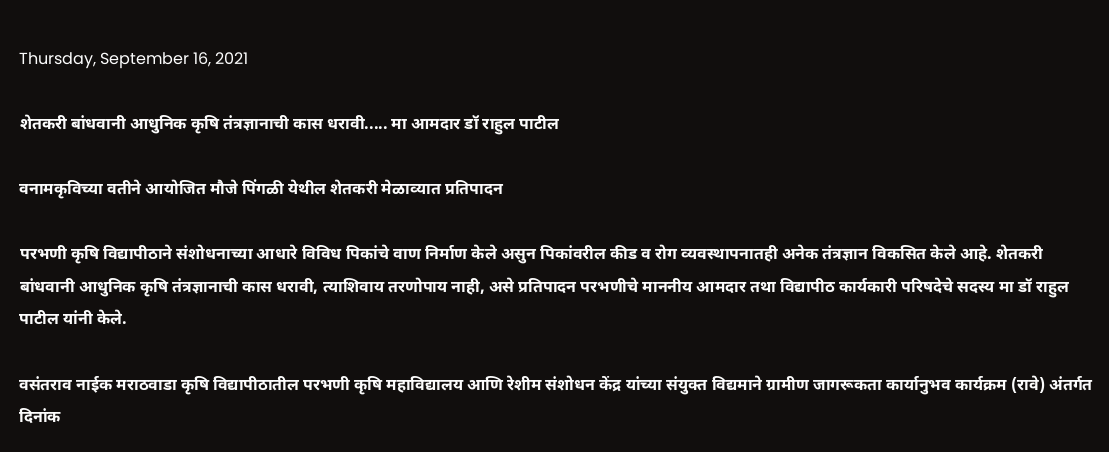Thursday, September 16, 2021

शेतकरी बांधवानी आधुनिक कृषि तंत्रज्ञानाची कास धरावी..... मा आमदार डॉ राहुल पाटील

वनामकृविच्‍या वतीने आयोजित मौजे पिंगळी येथील शेतकरी मेळाव्‍यात प्रतिपादन

परभणी कृषि विद्यापीठाने संशोधनाच्‍या आधारे विविध पिकांचे वाण निर्माण केले असुन पिकांवरील कीड व रोग व्‍यवस्‍थापनातही अनेक तंत्रज्ञान विकसित केले आहे. शेतकरी बांधवानी आधुनिक कृषि तंत्रज्ञानाची कास धरावी, त्‍याशिवाय तरणोपाय नाही, असे प्रतिपादन परभणीचे माननीय आमदार तथा विद्यापीठ कार्यकारी परिषदेचे सदस्‍य मा डॉ राहुल पाटील यांनी केले.

वसंतराव नाईक मराठवाडा कृषि विद्यापीठातील परभणी कृषि महाविद्यालय आणि रेशीम संशोधन केंद्र यांच्‍या संयुक्‍त विद्यमाने ग्रामीण जागरूकता कार्यानुभव कार्यक्रम (रावे) अंतर्गत दिनांक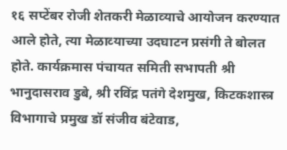१६ सप्‍टेंबर रोजी शेतकरी मेळाव्‍याचे आयोजन करण्‍यात आले होते, त्‍या मेळाव्‍याच्‍या उदघाटन प्रसंगी ते बोलत होते. कार्यक्रमास पंचायत समिती सभापती श्री भानुदासराव डुबे, श्री रविंद्र पतंगे देशमुख, किटकशास्‍त्र विभागाचे प्रमुख डॉ संजीव बंटेवाड,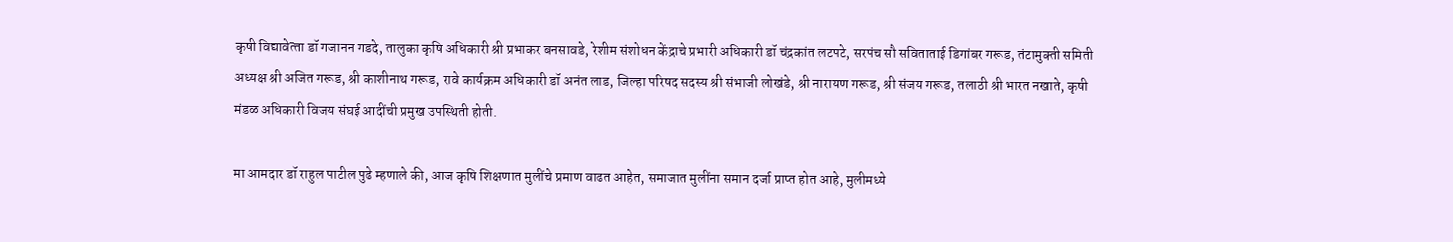कृषी विद्यावेत्‍ता डॉ गजानन गडदे, तालुका कृषि अधिकारी श्री प्रभाकर बनसावडे, रेशीम संशोधन केंद्राचे प्रभारी अधिकारी डॉ चंद्रकांत लटपटे, सरपंच सौ सविताताई डिगांबर गरूड, तंटामुक्‍ती समिती अध्‍यक्ष श्री अजित गरूड, श्री काशीनाथ गरूड, रावे कार्यक्रम अधिकारी डॉ अनंत लाड, जिल्‍हा परिषद सदस्‍य श्री संभाजी लोखंडे, श्री नारायण गरूड, श्री संजय गरूड, तलाठी श्री भारत नखाते, कृषी मंडळ अधिकारी विजय संघई आदींची प्रमुख उपस्थिती होती.

मा आमदार डॉ राहुल पाटील पुढे म्‍हणाले की, आज कृषि शिक्षणात मुलींचे प्रमाण वाढत आहेत, समाजात मुलींना समान दर्जा प्राप्‍त होत आहे, मुलीमध्‍ये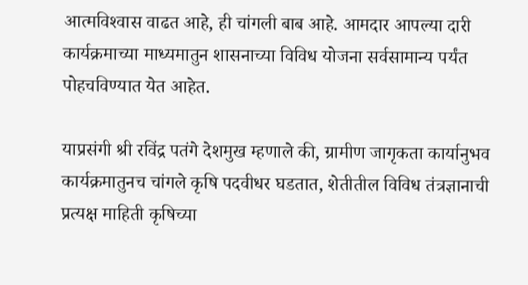आत्‍मविश्‍वास वाढत आहे, ही चांगली बाब आहे. आमदार आपल्‍या दारी कार्यक्रमाच्‍या माध्‍यमातुन शासनाच्‍या विविध योजना सर्वसामान्‍य पर्यंत पोहचविण्‍यात येत आहेत.

याप्रसंगी श्री रविंद्र पतंगे देशमुख म्‍हणाले की, ग्रामीण जागृकता कार्यानुभव कार्यक्रमातुनच चांगले कृषि पदवीधर घडतात, शेतीतील विविध तंत्रज्ञानाची प्रत्‍यक्ष माहिती कृषिच्‍या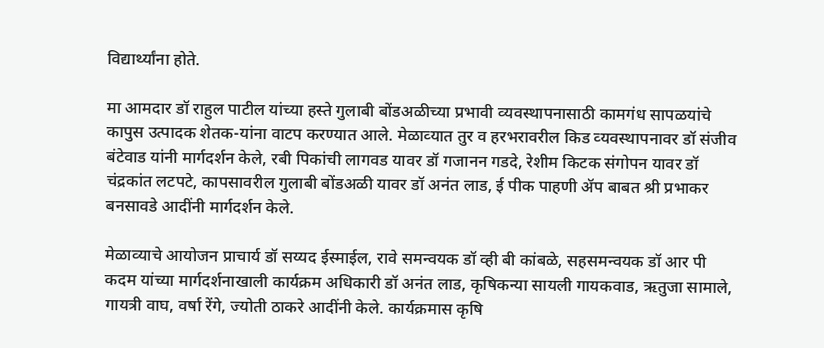विद्यार्थ्‍यांना होते.

मा आमदार डॉ राहुल पाटील यांच्‍या हस्‍ते गुलाबी बोंडअळीच्‍या प्रभावी व्‍यवस्‍थापनासाठी कामगंध सापळयांचे कापुस उत्‍पादक शेतक-यांना वाटप करण्‍यात आले. मेळाव्‍यात तुर व हरभरावरील किड व्‍यवस्‍थापनावर डॉ संजीव बंटेवाड यांनी मार्गदर्शन केले, रबी पिकांची लागवड यावर डॉ गजानन गडदे, रेशीम किटक संगोपन यावर डॉ चंद्रकांत लटपटे, कापसावरील गुलाबी बोंडअळी यावर डॉ अनंत लाड, ई पीक पाहणी ॲप बाबत श्री प्रभाकर बनसावडे आदींनी मार्गदर्शन केले.

मेळाव्‍याचे आयोजन प्राचार्य डॉ सय्यद ईस्‍माईल, रावे समन्‍वयक डॉ व्‍ही बी कांबळे, सहसमन्‍वयक डॉ आर पी कदम यांच्‍या मार्गदर्शनाखाली कार्यक्रम अधिकारी डॉ अनंत लाड, कृषिकन्‍या सायली गायकवाड, ऋतुजा सामाले, गायत्री वाघ, वर्षा रेंगे, ज्‍योती ठाकरे आदींनी केले. कार्यक्रमास कृषि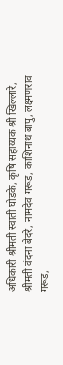अधिकारी श्रीमती स्‍वाती घोडके, कृषि सहाय्यक श्री खिल्‍लारे, श्रीमती वंदना बेदरे, नामदेव गरूड, काशिनाथ बापु, लक्ष्‍मणराव गरूड,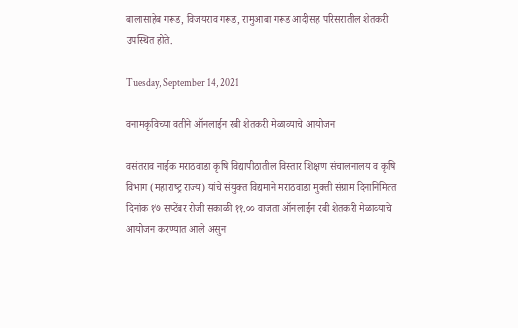बालासाहेब गरूड, विजयराव गरूड, रामुआबा गरूड आदीसह परिसरातील शेतकरी उपस्थित होते.

Tuesday, September 14, 2021

वनामकृविच्‍या वतीने ऑनलाईन रबी शेतकरी मेळाव्‍याचे आयोजन

वसंतराव नाईक मराठवाडा कृषि विद्यापीठातील विस्‍तार शिक्षण संचालनालय व कृषि विभाग (महाराष्‍ट्र राज्‍य) यांचे संयुक्‍त विद्यमाने मराठवाडा मुक्‍ती संग्राम दिनानिमित्‍त दिनांक १७ सप्‍टेंबर रोजी सकाळी ११.०० वाजता ऑनलाईन रबी शेत‍करी मेळाव्‍याचे आयोजन करण्‍यात आले असुन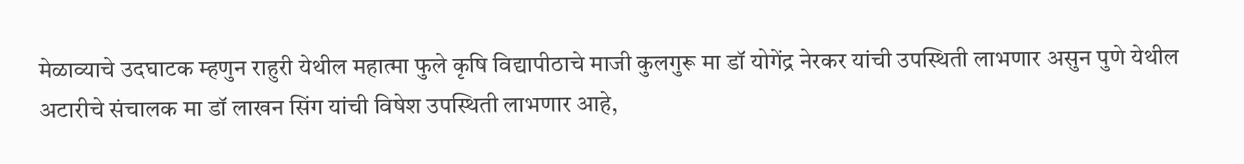मेळाव्‍याचे उदघाटक म्‍हणुन राहुरी येथील महात्‍मा फुले कृषि विद्यापीठाचे माजी कुलगुरू मा डॉ योगेंद्र नेरकर यांची उपस्थिती लाभणार असुन पुणे येथील अटारीचे संचालक मा डॉ लाखन सिंग यांची विषेश उपस्थिती लाभणार आहे,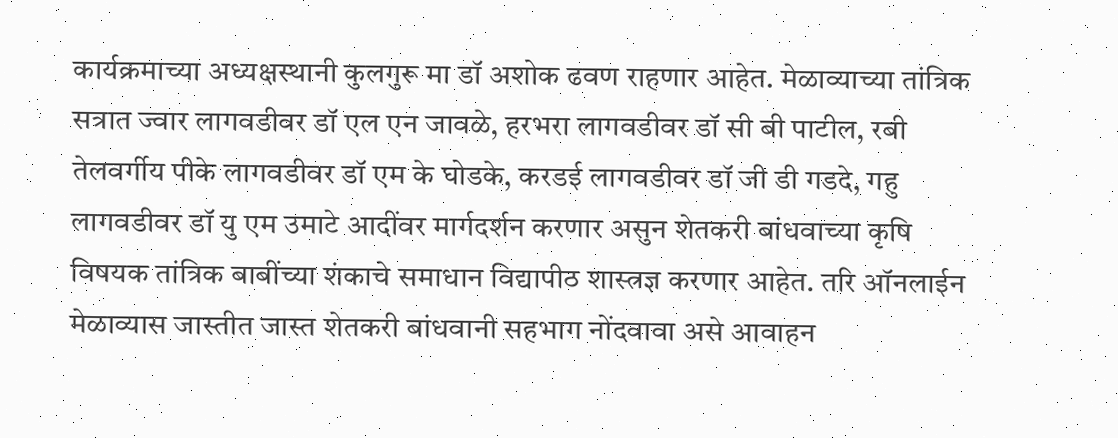कार्यक्रमाच्‍या अध्‍यक्षस्‍थानी कुलगुरू मा डॉ अशोक ढवण राहणार आहेत. मेळाव्‍याच्‍या तांत्रिक सत्रात ज्‍वार लागवडीवर डॉ एल एन जावळे, हरभरा लागवडीवर डॉ सी बी पाटील, रबी तेलवर्गीय पीके लागवडीवर डॉ एम के घोडके, करडई लागवडीवर डॉ जी डी गडदे, गहु लागवडीवर डॉ यु एम उमाटे आदींवर मार्गदर्शन करणार असुन शेतकरी बांधवाच्‍या कृषि विषयक तांत्रिक बाबींच्‍या शंकाचे समाधान विद्यापीठ शास्‍त्रज्ञ करणार आहेत. तरि ऑनलाईन मेळाव्‍यास जास्‍तीत जास्‍त शेतकरी बांधवानी सहभाग नोंदवावा असे आवाहन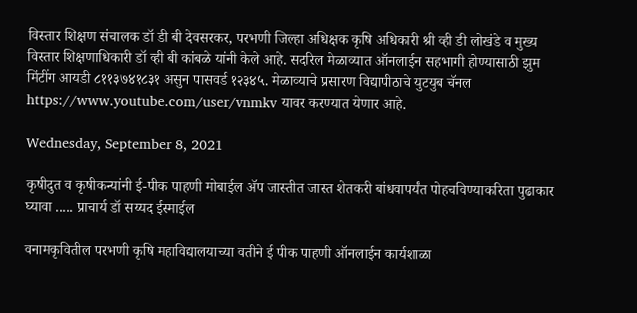विस्‍तार शिक्षण संचालक डॉ डी बी देवसरकर, परभणी जिल्‍हा अधिक्षक कृषि अधिकारी श्री व्‍ही डी लोखंडे व मुख्‍य विस्‍तार शिक्षणाधिकारी डॉ व्‍ही बी कांबळे यांनी केले आहे. सदरिल मेळाव्‍यात ऑनलाईन सहभागी होण्‍यासाठी झुम मिंटींग आयडी ८११३७४१८३१ असुन पासवर्ड १२३४५. मेळाव्‍याचे प्रसारण विद्यापीठाचे युटयुब चॅनल https://www.youtube.com/user/vnmkv यावर करण्‍यात येणार आहे.

Wednesday, September 8, 2021

कृषीदुत व कृषीकन्‍यांनी ई-पीक पाहणी मोबाईल ॲप जास्‍तीत जास्‍त शेतकरी बांधवापर्यंत पोहचविण्‍याकरिता पुढाकार घ्‍यावा ..... प्राचार्य डॉ सय्यद ईस्‍माईल

वनामकृवितील परभणी कृषि महाविद्यालयाच्‍या वतीने ई पीक पाहणी ऑनलाईन कार्यशाळा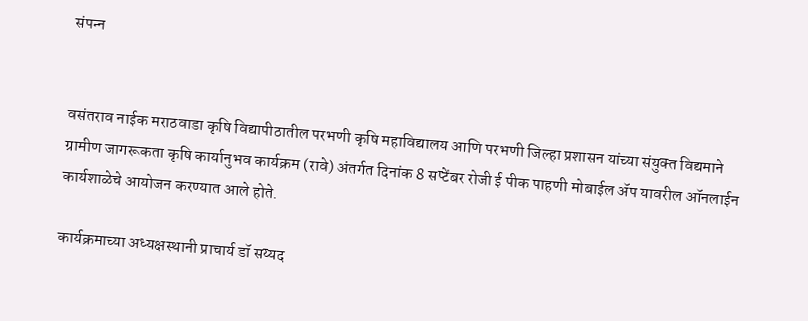संपन्‍न


वसंतराव नाईक मराठवाडा कृषि विद्यापीठातील परभणी कृषि महाविद्यालय आणि परभणी जिल्‍हा प्रशासन यांच्‍या संयुक्‍त विद्यमाने ग्रामीण जागरूकता कृषि कार्यानुभव कार्यक्रम (रावे) अंतर्गत दिनांक 8 सप्‍टेंबर रोजी ई पीक पाहणी मोबाईल ॲप यावरील ऑनलाईन कार्यशाळेचे आयोजन करण्‍यात आले होते.

कार्यक्रमाच्‍या अध्‍यक्षस्‍थानी प्राचार्य डॉ सय्यद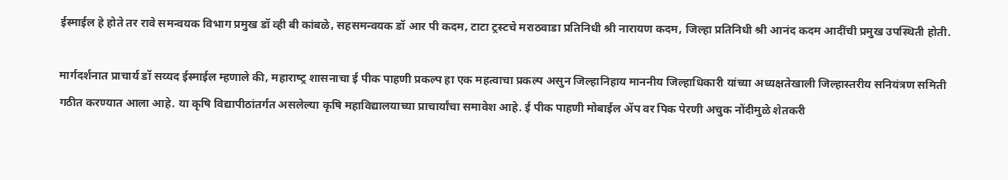ईस्‍माईल हे होते तर रावे समन्‍वयक विभाग प्रमुख डॉ व्‍ही बी कांबळे, सहसमन्‍वयक डॉ आर पी कदम, टाटा ट्रस्‍टचे मराठवाडा प्रतिनिधी श्री नारायण कदम, जिल्‍हा प्रतिनिधी श्री आनंद कदम आदींची प्रमुख उपस्थिती होती.

मार्गदर्शनात प्राचार्य डॉ सय्यद ईस्‍माईल म्‍हणाले की, महाराष्‍ट्र शासनाचा ई पीक पाहणी प्रकल्‍प हा एक महत्‍वाचा प्रकल्‍प असुन जिल्‍हानिहाय माननीय जिल्‍हाधिकारी यांच्‍या अध्‍यक्षतेखाली जिल्‍हास्‍तरीय सनियंत्रण समिती गठीत करण्‍यात आला आहे. या कृषि विद्यापीठांतर्गत असलेल्‍या कृषि महाविद्यालयाच्‍या प्राचार्यांचा समावेश आहे. ई पीक पाहणी मोबाईल ॲप वर पिक पेरणी अचुक नोंदीमुळे शेतकरी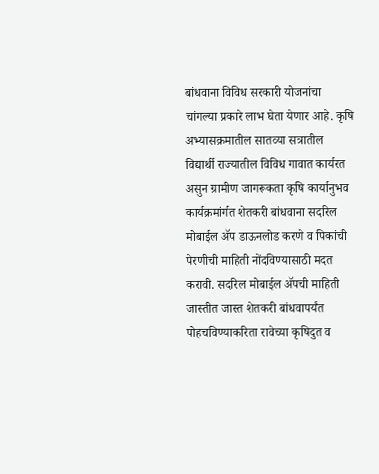बांधवाना विविध सरकारी योजनांचा चांगल्‍या प्रकारे लाभ घेता येणार आहे. कृषि अभ्‍यासक्रमातील सातव्‍या सत्रातील विद्यार्थी राज्‍यातील विविध गावात कार्यरत असुन ग्रामीण जागरूकता कृषि कार्यानुभव कार्यक्रमांर्गत शेतकरी बांधवाना सदरिल मोबाईल ॲप डाऊनलोड करणे व पिकांची पेरणीची माहिती नोंदविण्‍यासाठी मदत करावी. सदरिल मोबाईल ॲपची माहिती जास्‍तीत जास्‍त शेतकरी बांधवापर्यंत पोहचविण्‍याकरिता रावेच्‍या कृषिदुत व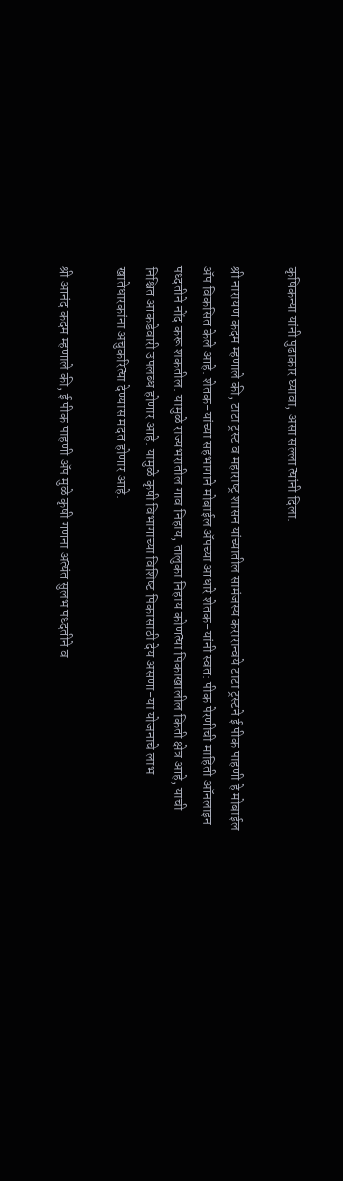कृषिकन्‍या यांनी पुढाकार घ्‍यावा, असा सल्‍ला त्‍यांनी दिला.

श्री नारायण कदम म्‍हणाले की, टाटा ट्रस्‍ट व महाराष्‍ट्र शासन यांच्‍यातील सामंजस्‍य करारान्‍वये टाटा ट्रस्‍टने ई पीक पाहणी हे मोबाईल ॲप विकसित केले आहे. शेतक-यांच्‍या सहभागाने मोबाईल ॲपच्‍या आधारे शेतक-यांनी स्‍वत: पीक पेरणीची माहिती ऑनलाइन पध्‍दतीने नोंद करू शकतील. यामुळे राज्‍यभरातील गाव निहाय, तालुका निहाय कोणत्‍या पिकाखालील किती क्षेत्र आहे, याची निश्चित आकडेवारी उपलब्‍ध होणार आहे. यामुळे कृषी विभागाच्‍या विशिष्‍ट पिकासाठी देय असणा-या योजनाचे लाभ खातेधारकांना अचुकरित्‍या देण्‍यास मदत होणार आहे.

श्री आनंद कदम म्‍हणाले की, ई पीक पाहणी ॲप मुळे कृषी गणना अत्‍यंत सुलभ पध्‍दतीने व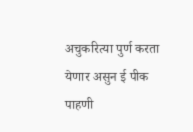अचुकरित्‍या पुर्ण करता येणार असुन ई पीक पाहणी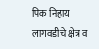पिक निहाय लागवडीचे क्षेत्र व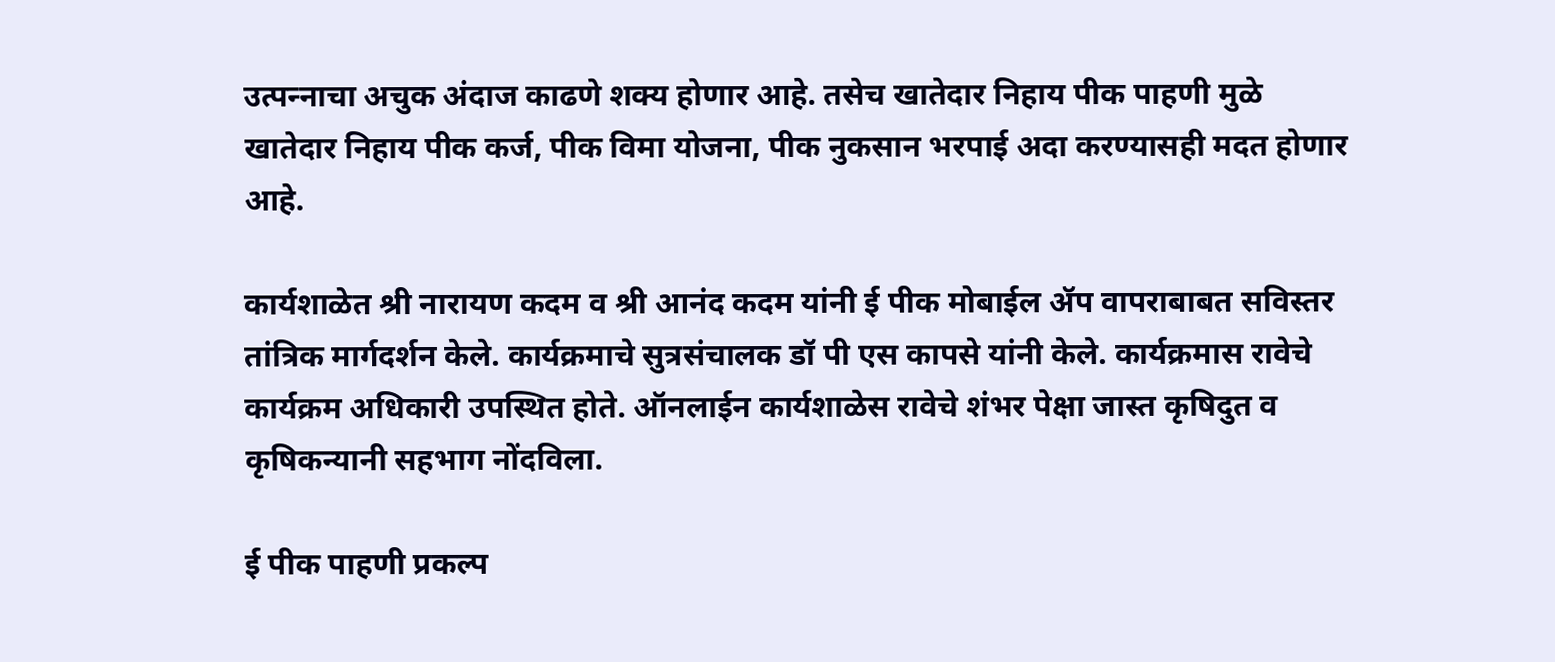उत्‍पन्‍नाचा अचुक अंदाज काढणे शक्‍य होणार आहे. तसेच खातेदार निहाय पीक पाहणी मुळे खातेदार निहाय पीक कर्ज, पीक विमा योजना, पीक नुकसान भरपाई अदा करण्‍यासही मदत होणार आहे.

कार्यशाळेत श्री नारायण कदम व श्री आनंद कदम यांनी ई पीक मोबाईल ॲप वापराबाबत सविस्‍तर तांत्रिक मार्गदर्शन केले. कार्यक्रमाचे सुत्रसंचालक डॉ पी एस कापसे यांनी केले. कार्यक्रमास रावेचे कार्यक्रम अधिकारी उपस्थित होते. ऑनलाईन कार्यशाळेस रावेचे शंभर पेक्षा जास्‍त कृषिदुत व कृषिकन्‍यानी सहभाग नोंदविला.

ई पीक पाहणी प्रकल्‍प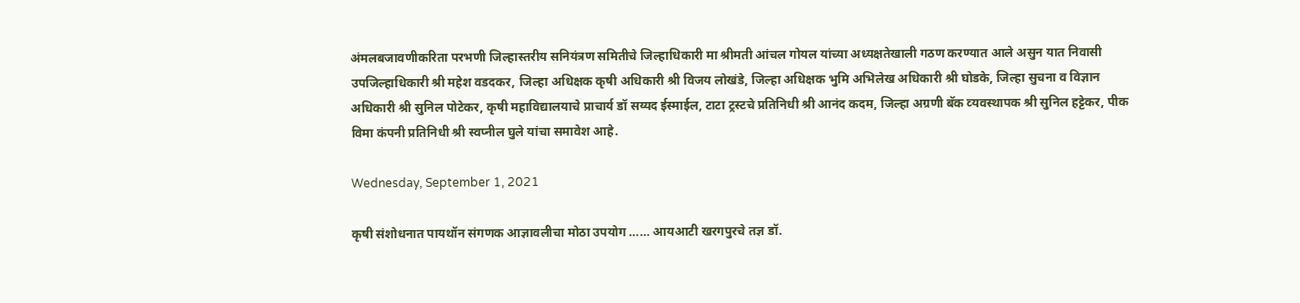अंमलबजावणीकरिता परभणी जिल्‍हास्‍तरीय सनियंत्रण समितीचे जिल्‍हाधिकारी मा श्रीमती आंचल गोयल यांच्‍या अध्‍यक्षतेखाली गठण करण्‍यात आले असुन यात निवासी उपजिल्‍हाधिकारी श्री महेश वडदकर, जिल्‍हा अधिक्षक कृषी अधिकारी श्री विजय लोखंडे, जिल्‍हा अधिक्षक भुमि अभिलेख अधिकारी श्री घोडके, जिल्‍हा सुचना व विज्ञान अधिकारी श्री सुनिल पोटेकर, कृषी महाविद्यालयाचे प्राचार्य डॉ सय्यद ईस्‍माईल, टाटा ट्रस्‍टचे प्रतिनिधी श्री आनंद कदम, जिल्‍हा अग्रणी बॅक व्‍यवस्‍थापक श्री सुनिल हट्टेकर, पीक विमा कंपनी प्रतिनिधी श्री स्‍वप्‍नील घुले यांचा समावेश आहे.

Wednesday, September 1, 2021

कृषी संशोधनात पाय‍थॉन संगणक आज्ञावलीचा मोठा उपयोग …… आयआटी खरगपुरचे तज्ञ डॉ.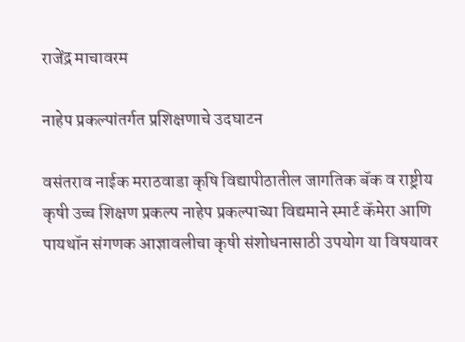राजेंद्र माचावरम

नाहेप प्रकल्‍पांतर्गत प्रशिक्षणाचे उदघाटन

वसंतराव नाईक मराठवाडा कृषि विद्यापीठातील जागतिक बॅक व राष्ट्रीय कृषी उच्च शिक्षण प्रकल्प नाहेप प्रकल्‍पाच्‍या विद्यमाने स्मार्ट कॅमेरा आणि पाय‍थॉन संगणक आज्ञावलीचा कृषी संशोधनासाठी उपयोग या विषयावर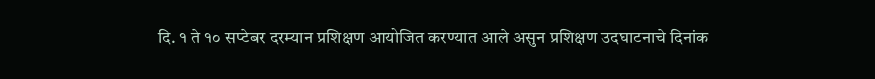दि. १ ते १० सप्‍टेबर दरम्‍यान प्रशिक्षण आयोजित करण्‍यात आले असुन प्रशिक्षण उदघाटनाचे दिनांक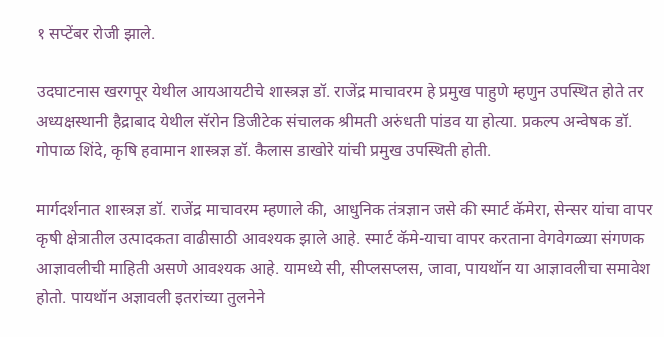१ सप्‍टेंबर रोजी झाले.

उदघाटनास खरगपूर येथील आयआयटीचे शास्त्रज्ञ डॉ. राजेंद्र माचावरम हे प्रमुख पाहुणे म्‍हणुन उपस्थित होते तर अध्यक्षस्‍थानी हैद्राबाद येथील सॅरोन डिजीटेक संचालक श्रीमती अरुंधती पांडव या होत्या. प्रकल्‍प अन्‍वेषक डॉ. गोपाळ शिंदे, कृषि हवामान शास्‍त्रज्ञ डॉ. कैलास डाखोरे यांची प्रमुख उपस्थिती होती.

मार्गदर्शनात शास्त्रज्ञ डॉ. राजेंद्र माचावरम म्हणाले की, आधुनिक तंत्रज्ञान जसे की स्मार्ट कॅमेरा, सेन्सर यांचा वापर कृषी क्षेत्रातील उत्पादकता वाढीसाठी आवश्यक झाले आहे. स्मार्ट कॅमे-याचा वापर करताना वेगवेगळ्या संगणक आज्ञावलीची माहिती असणे आवश्यक आहे. यामध्ये सी, सीप्लसप्लस, जावा, पायथॉन या आज्ञावलीचा समावेश होतो. पायथॉन अज्ञावली इतरांच्या तुलनेने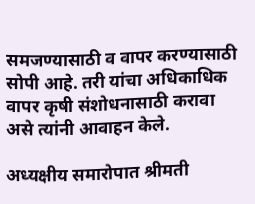समजण्यासाठी व वापर करण्यासाठी सोपी आहे. तरी यांचा अधिकाधिक वापर कृषी संशोधनासाठी करावा असे त्यांनी आवाहन केले.

अध्यक्षीय समारोपात श्रीमती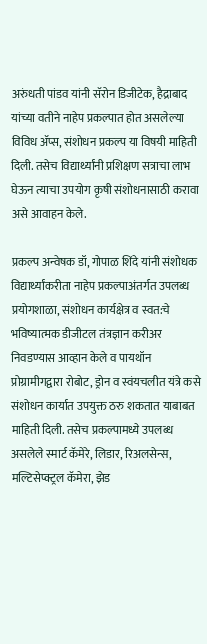अरुंधती पांडव यांनी सॅरोन डिजीटेक, हैद्राबाद यांच्या वतीने नाहेप प्रकल्पात होत असलेल्या विविध ॲप्स, संशोधन प्रकल्प या विषयी माहिती दिली. तसेच विद्यार्थ्यांनी प्रशिक्षण सत्राचा लाभ घेऊन त्याचा उपयोग कृषी संशोधनासाठी करावा असे आवाहन केले.

प्रकल्‍प अन्‍वेषक डॉ, गोपाळ शिंदे यांनी संशोधक विद्यार्थ्यांकरीता नाहेप प्रकल्पाअंतर्गत उपलब्ध प्रयोगशाळा, संशोधन कार्यक्षेत्र व स्वत:चे भविष्यात्मक डीजीटल तंत्रज्ञान करीअर निवडण्यास आव्हान केले व पायथॉन प्रोग्रामीगद्वारा रोबोट, ड्रोन व स्वंयचलीत यंत्रे कसे संशोधन कार्यात उपयुक्त ठरु शकतात याबाबत माहिती दिली. तसेच प्रकल्पामध्ये उपलब्ध असलेले स्मार्ट कॅमेरे, लिडार, रिअलसेन्स, मल्टिसेप्क्ट्रल कॅमेरा, झेड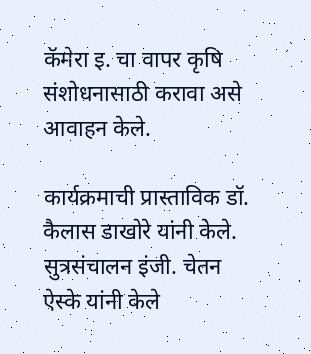कॅमेरा इ. चा वापर कृषि संशोधनासाठी करावा असे आवाहन केले.

कार्यक्रमाची प्रास्‍ताविक डॉ. कैलास डाखोरे यांनी केले. सुत्रसंचालन इंजी. चेतन ऐस्के यांनी केले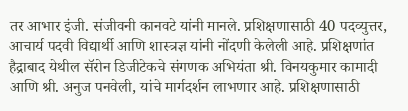तर आभार इंजी. संजीवनी कानवटे यांनी मानले. प्रशिक्षणासाठी 40 पदव्युत्तर, आचार्य पदवी विद्यार्थी आणि शास्त्रज्ञ यांनी नोंदणी केलेली आहे. प्रशिक्षणांत हैद्राबाद येथील सॅरोन डिजीटेकचे संगणक अभियंता श्री. विनयकुमार कामादी आणि श्री. अनुज पनवेली, यांचे मार्गदर्शन लाभणार आहे. प्रशिक्षणासाठी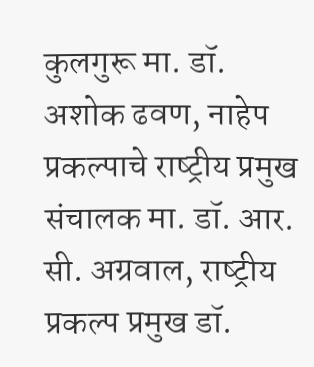कुलगुरू मा. डॉ. अशोक ढवण, नाहेप प्रकल्‍पाचे राष्‍ट्रीय प्रमुख संचालक मा. डॉ. आर. सी. अग्रवाल, राष्‍ट्रीय प्रकल्प प्रमुख डॉ.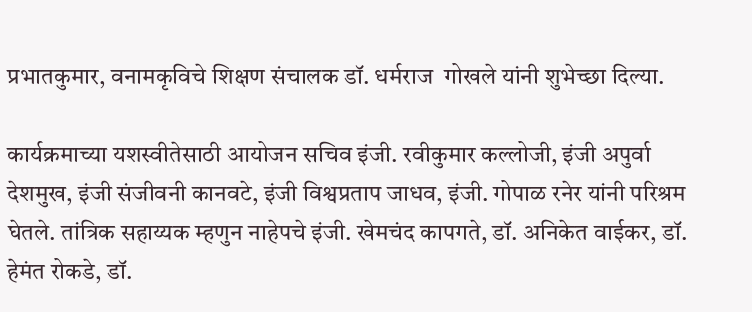प्रभातकुमार, वनामकृविचे शिक्षण संचालक डॉ. धर्मराज  गोखले यांनी शुभेच्छा दिल्या.

कार्यक्रमाच्या यशस्वीतेसाठी आयोजन सचिव इंजी. रवीकुमार कल्लोजी, इंजी अपुर्वा देशमुख, इंजी संजीवनी कानवटे, इंजी विश्वप्रताप जाधव, इंजी. गोपाळ रनेर यांनी परिश्रम घेतले. तांत्रिक सहाय्यक म्हणुन नाहेपचे इंजी. खेमचंद कापगते, डॉ. अनिकेत वाईकर, डॉ. हेमंत रोकडे, डॉ.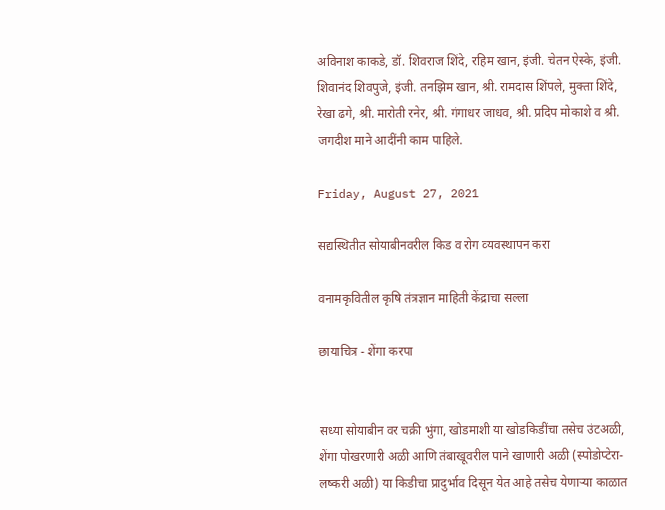अविनाश काकडे, डॉ. शिवराज शिंदे, रहिम खान, इंजी. चेतन ऐस्के, इंजी. शिवानंद शिवपुजे, इंजी. तनझिम खान, श्री. रामदास शिंपले, मुक्ता शिंदे, रेखा ढगे, श्री. मारोती रनेर, श्री. गंगाधर जाधव, श्री. प्रदिप मोकाशे व श्री. जगदीश माने आदींनी काम पाहिले.

Friday, August 27, 2021

सद्यस्थितीत सोयाबीनवरील किड व रोग व्‍यवस्‍थापन करा

वनामकृवितील कृषि तंत्रज्ञान माहिती केंद्राचा सल्‍ला

छायाचित्र - शेंगा करपा


सध्या सोयाबीन वर चक्री भुंगा, खोडमाशी या खोडकिडींचा तसेच उंटअळी, शेंगा पोखरणारी अळी आणि तंबाखूवरील पाने खाणारी अळी (स्पोडोप्टेरा- लष्करी अळी) या किडीचा प्रादुर्भाव दिसून येत आहे तसेच येणाऱ्या काळात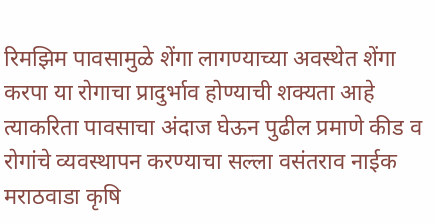रिमझिम पावसामुळे शेंगा लागण्याच्या अवस्थेत शेंगा करपा या रोगाचा प्रादुर्भाव होण्याची शक्यता आहे त्याकरिता पावसाचा अंदाज घेऊन पुढील प्रमाणे कीड व रोगांचे व्यवस्थापन करण्‍याचा सल्‍ला वसंतराव नाईक मराठवाडा कृषि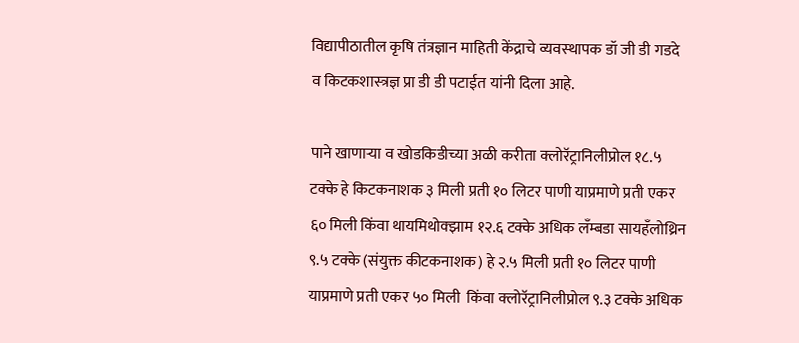विद्यापीठातील कृषि तंत्रज्ञान माहिती केंद्राचे व्‍यवस्‍थापक डॉ जी डी गडदे व किटकशास्‍त्रज्ञ प्रा डी डी पटाईत यांनी दिला आहे.

पाने खाणाऱ्या व खोडकिडीच्या अळी करीता क्लोरॅट्रानिलीप्रोल १८.५ टक्के हे किटकनाशक ३ मिली प्रती १० लिटर पाणी याप्रमाणे प्रती एकर ६० मिली किंवा थायमिथोक्झाम १२.६ टक्के अधिक लँम्बडा सायहँलोथ्रिन ९.५ टक्के (संयुक्त कीटकनाशक) हे २.५ मिली प्रती १० लिटर पाणी याप्रमाणे प्रती एकर ५० मिली  किंवा क्लोरॅट्रानिलीप्रोल ९.३ टक्के अधिक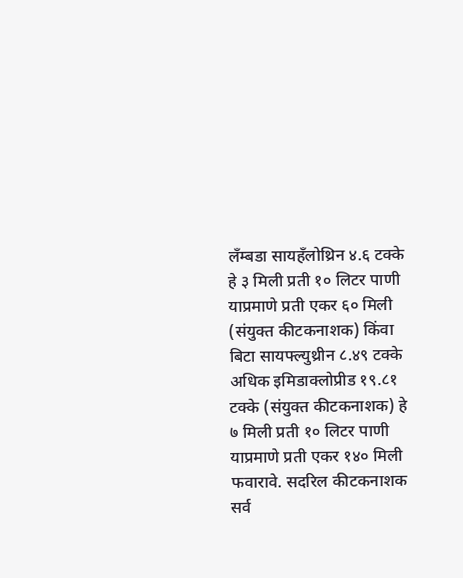लँम्बडा सायहँलोथ्रिन ४.६ टक्के हे ३ मिली प्रती १० लिटर पाणी याप्रमाणे प्रती एकर ६० मिली (संयुक्त कीटकनाशक) किंवा बिटा सायफ्ल्युथ्रीन ८.४९ टक्के अधिक इमिडाक्लोप्रीड १९.८१ टक्के (संयुक्त कीटकनाशक) हे ७ मिली प्रती १० लिटर पाणी याप्रमाणे प्रती एकर १४० मिली फवारावे. सदरिल कीटकनाशक सर्व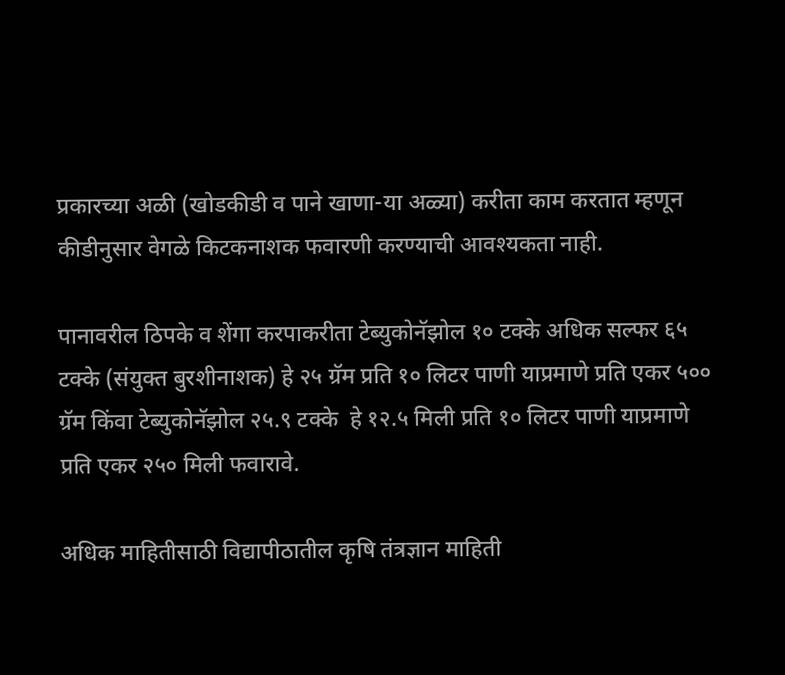प्रकारच्या अळी (खोडकीडी व पाने खाणा-या अळ्या) करीता काम करतात म्हणून कीडीनुसार वेगळे किटकनाशक फवारणी करण्याची आवश्यकता नाही.

पानावरील ठिपके व शेंगा करपाकरीता टेब्युकोनॅझोल १० टक्के अधिक सल्फर ६५ टक्के (संयुक्त बुरशीनाशक) हे २५ ग्रॅम प्रति १० लिटर पाणी याप्रमाणे प्रति एकर ५०० ग्रॅम किंवा टेब्युकोनॅझोल २५.९ टक्के  हे १२.५ मिली प्रति १० लिटर पाणी याप्रमाणे प्रति एकर २५० मिली फवारावे.

अधिक माहितीसाठी विद्यापीठातील कृषि तंत्रज्ञान माहिती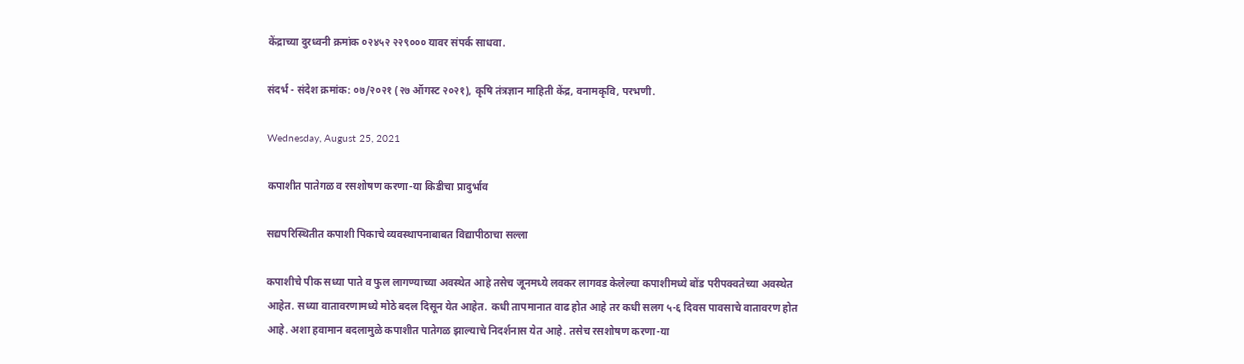केंद्राच्‍या दुरध्‍वनी क्रमांक ०२४५२ २२९००० यावर संपर्क साधवा.

संदर्भ - संदेश क्रमांक: ०७/२०२१ (२७ ऑगस्ट २०२१), कृषि तंत्रज्ञान माहिती केंद्र, वनामकृवि, परभणी.

Wednesday, August 25, 2021

कपाशीत पातेगळ व रसशोषण करणा-या किडीचा प्रादुर्भाव

सद्यपरिस्थितीत कपाशी पिकाचे व्यवस्थापनाबाबत विद्यापीठाचा सल्‍ला

कपाशीचे पीक सध्या पाते व फुल लागण्याच्या अवस्थेत आहे तसेच जूनमध्ये लवकर लागवड केलेल्या कपाशीमध्ये बोंड परीपक्वतेच्या अवस्थेत आहेत. सध्या वातावरणामध्ये मोठे बदल दिसून येत आहेत. कधी तापमानात वाढ होत आहे तर कधी सलग ५-६ दिवस पावसाचे वातावरण होत आहे. अशा हवामान बदलामुळे कपाशीत पातेगळ झाल्याचे निदर्शनास येत आहे. तसेच रसशोषण करणा-या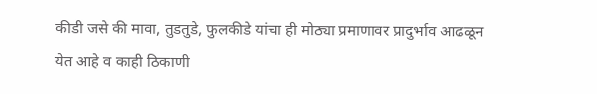कीडी जसे की मावा, तुडतुडे, फुलकीडे यांचा ही मोठ्या प्रमाणावर प्रादुर्भाव आढळून येत आहे व काही ठिकाणी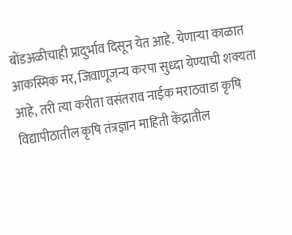बोंडअळीचाही प्रादुर्भाव दिसून येत आहे. येणाऱ्या काळात आकस्मिक मर, जिवाणूजन्य करपा सुध्दा येण्याची शक्यता आहे, तरी त्या करीता वसंतराव नाईक मराठवाडा कृषि विद्यापीठातील कृषि तंत्रज्ञान माहिती केंद्रातील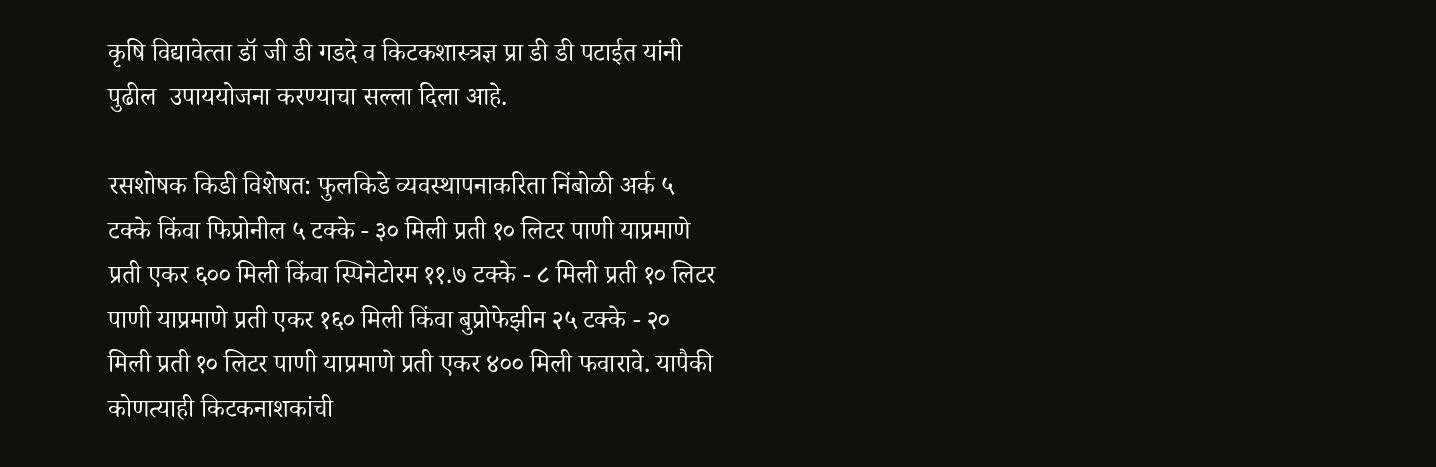कृषि विद्यावेत्‍ता डॉ जी डी गडदे व किटकशास्‍त्रज्ञ प्रा डी डी पटाईत यांनी पुढील  उपाययोजना करण्‍याचा सल्‍ला दिला आहे.

रसशोषक किडी विशेषत: फुलकिडे व्यवस्थापनाकरिता निंबोळी अर्क ५ टक्के किंवा फिप्रोनील ५ टक्के - ३० मिली प्रती १० लिटर पाणी याप्रमाणे प्रती एकर ६०० मिली किंवा स्पिनेटोरम ११.७ टक्के - ८ मिली प्रती १० लिटर पाणी याप्रमाणे प्रती एकर १६० मिली किंवा बुप्रोफेझीन २५ टक्के - २० मिली प्रती १० लिटर पाणी याप्रमाणे प्रती एकर ४०० मिली फवारावे. यापैकी कोणत्‍याही किटकनाशकांची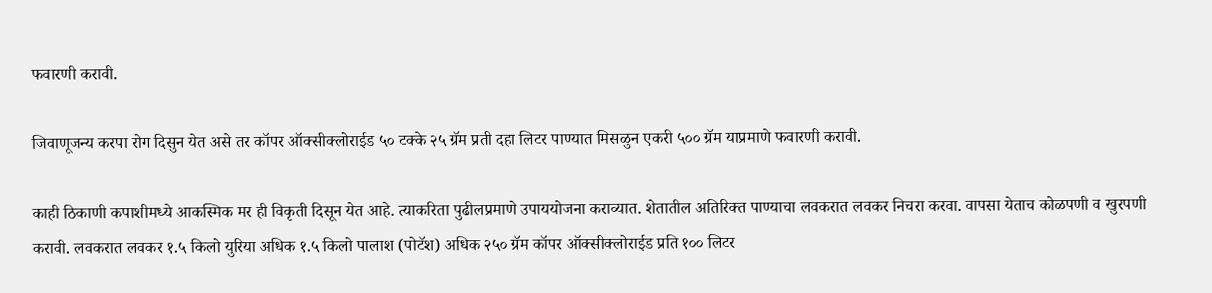फवारणी करावी.

जिवाणूजन्य करपा रोग दिसुन येत असे तर कॉपर ऑक्सीक्लोराईड ५० टक्के २५ ग्रॅम प्रती दहा लिटर पाण्‍यात मिसळुन एकरी ५०० ग्रॅम याप्रमाणे फवारणी करावी.

काही ठिकाणी कपाशीमध्ये आकस्मिक मर ही विकृती दिसून येत आहे. त्याकरिता पुढीलप्रमाणे उपाययोजना कराव्यात. शेतातील अतिरिक्त पाण्याचा लवकरात लवकर निचरा करवा. वापसा येताच कोळपणी व खुरपणी करावी. लवकरात लवकर १.५ किलो युरिया अधिक १.५ किलो पालाश (पोटॅश) अधिक २५० ग्रॅम कॉपर ऑक्सीक्लोराईड प्रति १०० लिटर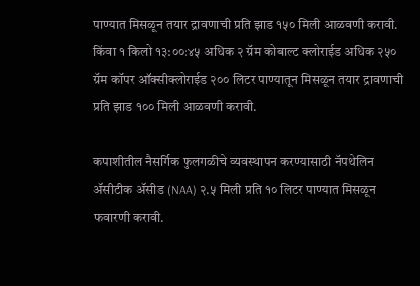पाण्यात मिसळून तयार द्रावणाची प्रति झाड १५० मिली आळवणी करावी. किंवा १ किलो १३:००:४५ अधिक २ ग्रॅम कोबाल्ट क्लोराईड अधिक २५० ग्रॅम कॉपर ऑक्सीक्लोराईड २०० लिटर पाण्यातून मिसळून तयार द्रावणाची प्रति झाड १०० मिली आळवणी करावी.

कपाशीतील नैसर्गिक फुलगळीचे व्यवस्थापन करण्यासाठी नॅपथेलिन ॲसीटीक ॲसीड (NAA) २.५ मिली प्रति १० लिटर पाण्यात मिसळून फवारणी करावी.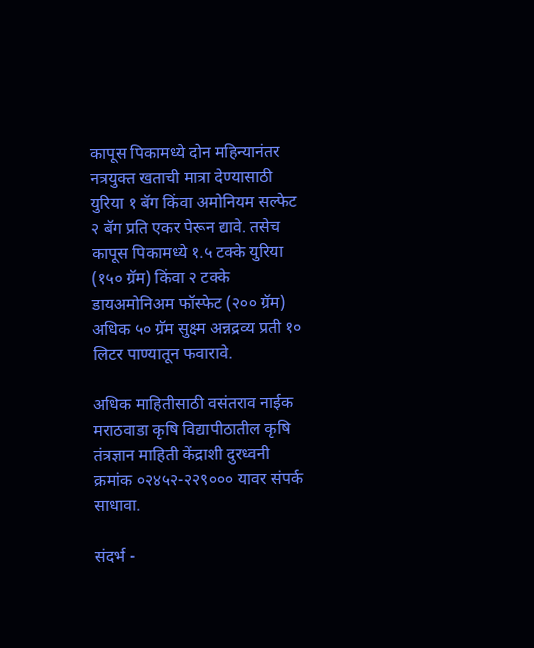कापूस पिकामध्ये दोन महिन्यानंतर नत्रयुक्त खताची मात्रा देण्यासाठी युरिया १ बॅग किंवा अमोनियम सल्फेट २ बॅग प्रति एकर पेरून द्यावे. तसेच कापूस पिकामध्ये १.५ टक्के युरिया (१५० ग्रॅम) किंवा २ टक्के  डायअमोनिअम फॉस्फेट (२०० ग्रॅम) अधिक ५० ग्रॅम सुक्ष्म अन्नद्रव्य प्रती १० लिटर पाण्यातून फवारावे.

अधिक माहितीसाठी वसंतराव नाईक मराठवाडा कृषि विद्यापीठातील कृषि तंत्रज्ञान माहिती केंद्राशी दुरध्‍वनी क्रमांक ०२४५२-२२९००० यावर संपर्क साधावा.

संदर्भ -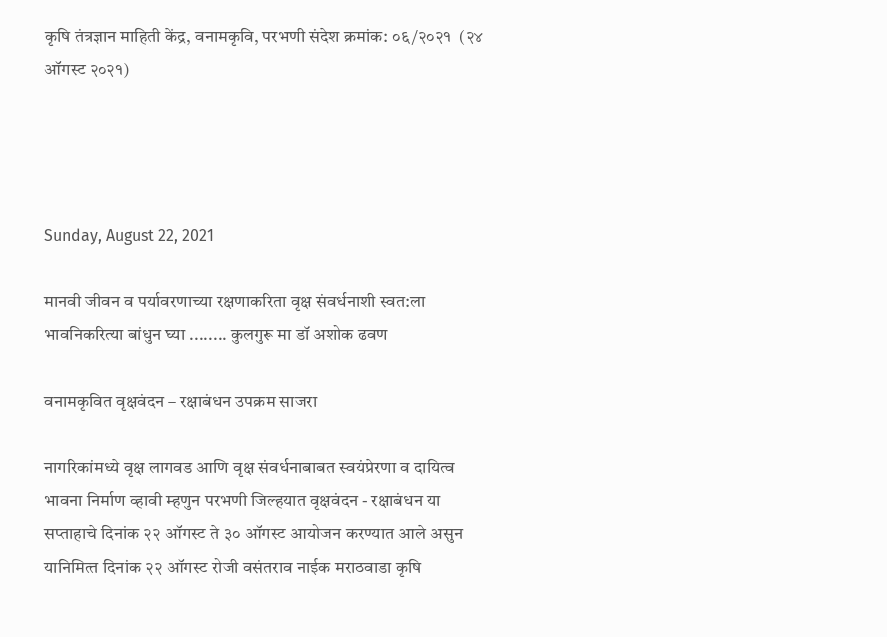कृषि तंत्रज्ञान माहिती केंद्र, वनामकृवि, परभणी संदेश क्रमांक: ०६/२०२१  (२४ ऑगस्ट २०२१)




Sunday, August 22, 2021

मानवी जीवन व पर्यावरणाच्‍या रक्षणाकरिता वृक्ष संवर्धनाशी स्‍वत:ला भावनिकरित्‍या बांधुन घ्‍या ........ कुलगुरू मा डॉ अशोक ढवण

वनामकृवित वृक्षवंदन – रक्षाबंधन उपक्रम साजरा

नागरिकांमध्‍ये वृक्ष लागवड आणि वृक्ष संवर्धनाबाबत स्‍वयंप्रेरणा व दायित्‍व भावना निर्माण व्‍हावी म्‍हणुन परभणी जिल्‍हयात वृक्षवंदन - रक्षाबंधन या सप्‍ताहाचे दिनांक २२ ऑगस्‍ट ते ३० ऑगस्‍ट आयोजन करण्‍यात आले असुन यानिमित्‍त दिनांक २२ ऑगस्‍ट रोजी वसंतराव नाईक मराठवाडा कृषि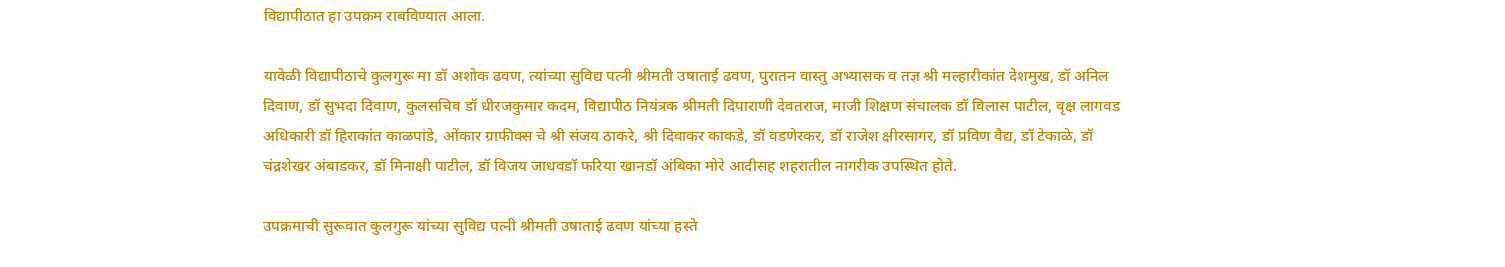विद्यापीठात हा उपक्रम राबविण्‍यात आला.

यावेळी विद्यापीठाचे कुलगुरू मा डॉ अशोक ढवण, त्‍यांच्‍या सुविद्य पत्‍नी श्रीमती उषाताई ढवण, पुरातन वास्‍तु अभ्‍यासक व तज्ञ श्री मल्‍हारीकांत देशमुख, डॉ अनिल दिवाण, डॉ सुभदा दिवाण, कुलसचिव डॉ धीरजकुमार कदम, विद्यापीठ नियंत्रक श्रीमती दिपाराणी देवतराज, माजी शिक्षण संचालक डॉ विलास पाटील, वृक्ष लागवड अधिकारी डॉ हिराकांत काळपांडे, ओंकार ग्राफीक्स चे श्री संजय ठाकरे, श्री दिवाकर काकडे, डॉ वडणेरकर, डॉ राजेश क्षीरसागर, डॉ प्रविण वैद्य, डॉ टेकाळे, डॉ चंद्रशेखर अंबाडकर, डॉ मिनाक्षी पाटील, डॉ विजय जाधवडॉ फरिया खानडॉ अंबिका मोरे आदीसह शहरातील नागरीक उपस्थित होते.

उपक्रमाची सुरूवात कुलगुरू यांच्‍या सुविद्य पत्‍नी श्रीमती उषाताई ढवण यांच्‍या हस्‍ते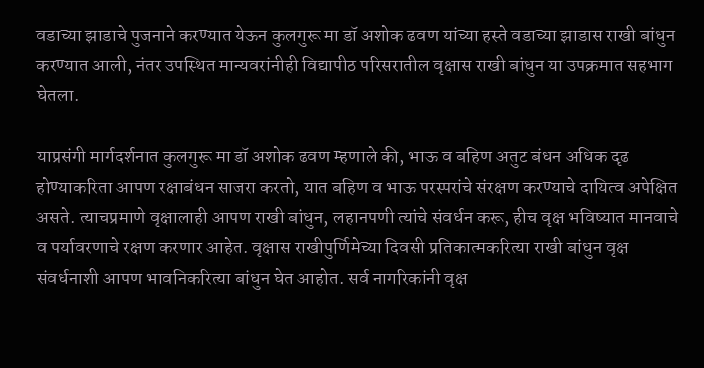वडाच्‍या झाडाचे पुजनाने करण्‍यात येऊन कुलगुरू मा डॉ अशोक ढवण यांच्‍या हस्‍ते वडाच्‍या झाडास राखी बांधुन करण्‍यात आली, नंतर उपस्थित मान्‍यवरांनीही विद्यापीठ परिसरातील वृक्षास राखी बांधुन या उपक्रमात सहभाग घेतला.

याप्रसंगी मार्गदर्शनात कुलगुरू मा डॉ अशोक ढवण म्‍हणाले की, भाऊ व बहिण अतुट बंधन अधिक दृढ होण्‍याकरिता आपण रक्षाबंधन साजरा करतो, यात बहिण व भाऊ परस्‍परांचे संरक्षण करण्‍याचे दायित्‍व अपेक्षित असते. त्‍याचप्रमाणे वृक्षालाही आपण राखी बांधुन, लहानपणी त्‍यांचे संवर्धन करू, हीच वृक्ष भविष्‍यात मानवाचे व पर्यावरणाचे रक्षण करणार आहेत. वृक्षास राखीपुर्णिमेच्‍या दिवसी प्रतिकात्‍मकरित्‍या राखी बांधुन वृक्ष संवर्धनाशी आपण भावनिकरित्‍या बांधुन घेत आहोत. सर्व नागरिकांनी वृक्ष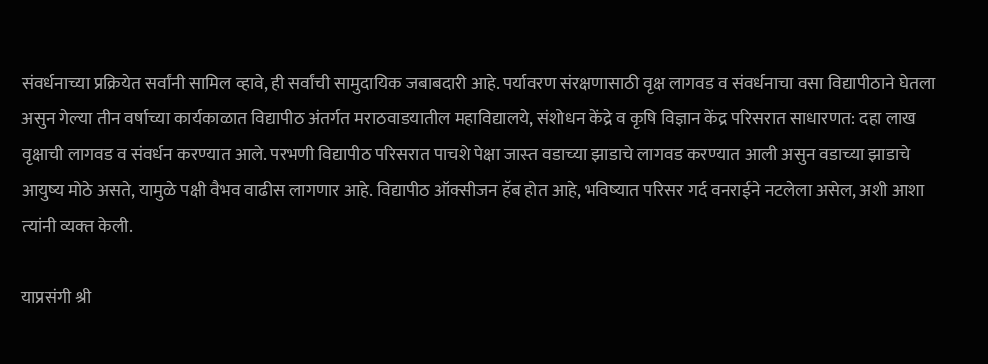संवर्धनाच्‍या प्रक्रियेत सर्वांनी सामिल व्‍हावे, ही सर्वांची सामुदायिक जबाबदारी आहे. पर्यावरण संरक्षणासाठी वृक्ष लागवड व संवर्धनाचा वसा विद्यापीठाने घेतला असुन गेल्‍या तीन वर्षाच्‍या कार्यकाळात विद्यापीठ अंतर्गत मराठवाडयातील महाविद्यालये, संशोधन केंद्रे व कृषि विज्ञान केंद्र परिसरात साधारणत: दहा लाख वृक्षाची लागवड व संवर्धन करण्‍यात आले. परभणी विद्यापीठ परिसरात पाचशे पेक्षा जास्‍त वडाच्‍या झाडाचे लागवड करण्‍यात आली असुन वडाच्‍या झाडाचे आयुष्‍य मोठे असते, यामुळे पक्षी वैभव वाढीस लागणार आहे. विद्यापीठ ऑक्सीजन हॅब होत आहे, भविष्‍यात परिसर गर्द वनराईने नटलेला असेल, अशी आशा त्‍यांनी व्‍यक्‍त केली.

याप्रसंगी श्री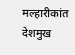मल्‍हारीकांत देशमुख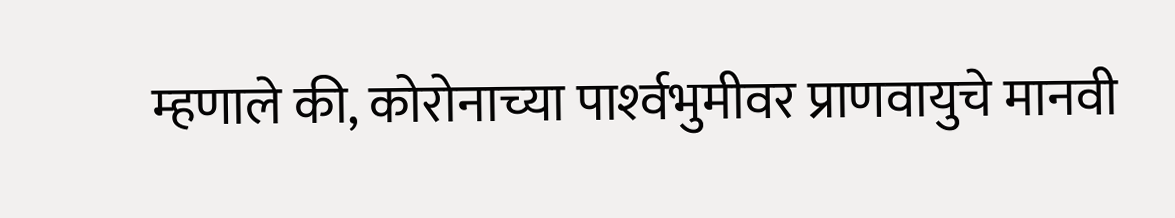म्‍हणाले की, कोरोनाच्‍या पार्श्‍वभुमीवर प्राणवायुचे मानवी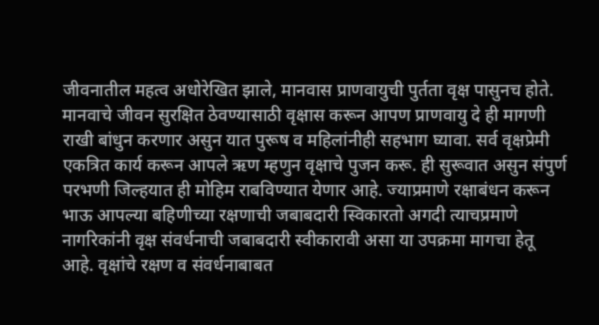जीवनातील महत्‍व अधोरेखित झाले, मानवास प्राणवायुची पुर्तता वृक्ष पासुनच होते. मानवाचे जीवन सुरक्षित ठेवण्‍यासाठी वृक्षास करून आपण प्राणवायु दे ही मागणी राखी बांधुन करणार असुन यात पुरूष व महिलांनीही सहभाग घ्‍यावा. सर्व वृक्षप्रेमी एकत्रित कार्य करून आपले ऋण म्‍हणुन वृक्षाचे पुजन करू. ही सुरूवात असुन संपुर्ण परभणी जिल्‍हयात ही मोहिम राबविण्‍यात येणार आहे. ज्‍याप्रमाणे रक्षाबंधन करून भाऊ आपल्‍या बहिणीच्‍या रक्षणाची जबाबदारी स्विकारतो अगदी त्‍याचप्रमाणे नागरिकांनी वृक्ष संवर्धनाची जबाबदारी स्‍वीकारावी असा या उपक्रमा मागचा हेतू आहे. वृक्षांचे रक्षण व संवर्धनाबाबत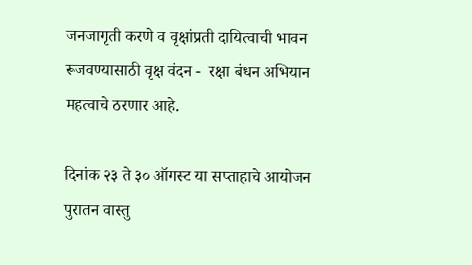जनजागृती करणे व वृक्षांप्रती दायित्‍वाची भावन रूजवण्‍यासाठी वृक्ष वंदन -  रक्षा बंधन अभियान महत्‍वाचे ठरणार आहे.

दिनांक २३ ते ३० ऑगस्‍ट या सप्‍ताहाचे आयोजन पुरातन वास्‍तु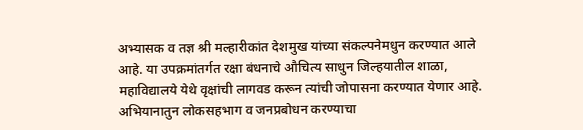अभ्‍यासक व तज्ञ श्री मल्‍हारीकांत देशमुख यांच्‍या संकल्‍पनेमधुन करण्‍यात आले आहे. या उपक्रमांतर्गत रक्षा बंधनाचे औचित्‍य साधुन जिल्‍हयातील शाळा, महाविद्यालये येथे वृक्षांची लागवड करून त्‍यांची जोपासना करण्‍यात येणार आहे. अभियानातुन लोकसहभाग व जनप्रबोधन करण्‍याचा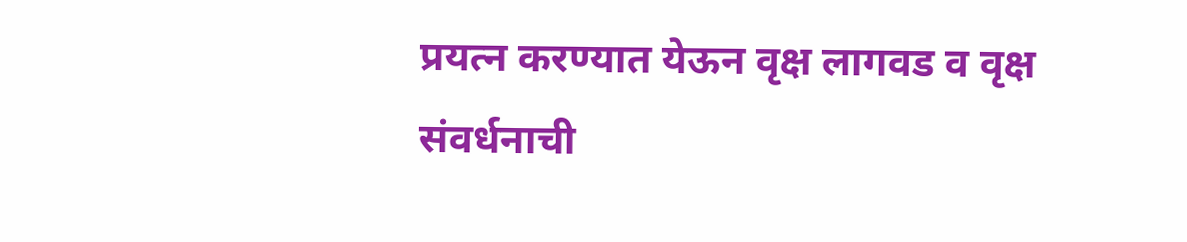प्रयत्‍न करण्‍यात येऊन वृक्ष लागवड व वृक्ष संवर्धनाची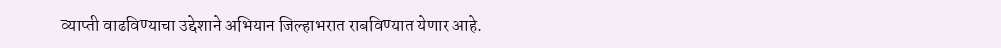व्‍याप्‍ती वाढविण्‍याचा उद्देशाने अभियान जिल्‍हाभरात राबविण्‍यात येणार आहे.